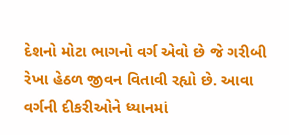દેશનો મોટા ભાગનો વર્ગ એવો છે જે ગરીબી રેખા હેઠળ જીવન વિતાવી રહ્યો છે. આવા વર્ગની દીકરીઓને ધ્યાનમાં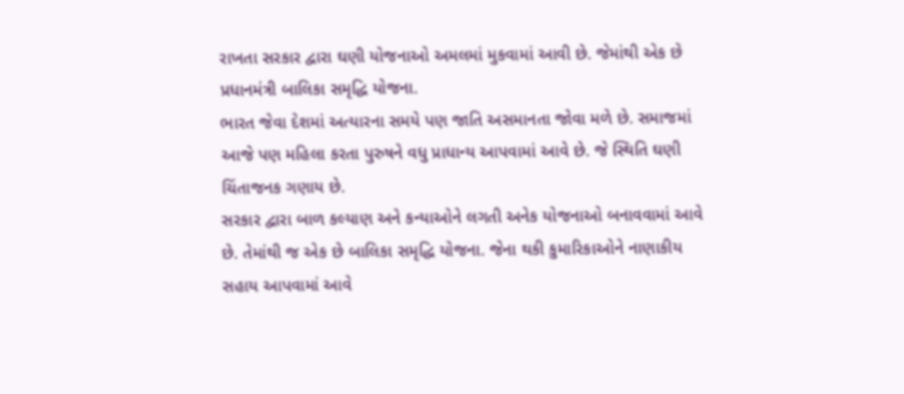રાખતા સરકાર દ્વારા ઘણી યોજનાઓ અમલમાં મુકવામાં આવી છે. જેમાંથી એક છે પ્રધાનમંત્રી બાલિકા સમૃદ્ધિ યોજના.
ભારત જેવા દેશમાં અત્યારના સમયે પણ જાતિ અસમાનતા જોવા મળે છે. સમાજમાં આજે પણ મહિલા કરતા પુરુષને વધુ પ્રાધાન્ય આપવામાં આવે છે. જે સ્થિતિ ઘણી ચિંતાજનક ગણાય છે.
સરકાર દ્વારા બાળ કલ્યાણ અને કન્યાઓને લગતી અનેક યોજનાઓ બનાવવામાં આવે છે. તેમાંથી જ એક છે બાલિકા સમૃદ્ધિ યોજના. જેના થકી કુમારિકાઓને નાણાકીય સહાય આપવામાં આવે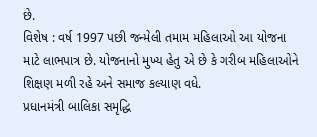છે.
વિશેષ : વર્ષ 1997 પછી જન્મેલી તમામ મહિલાઓ આ યોજના માટે લાભપાત્ર છે. યોજનાનો મુખ્ય હેતુ એ છે કે ગરીબ મહિલાઓને શિક્ષણ મળી રહે અને સમાજ કલ્યાણ વધે.
પ્રધાનમંત્રી બાલિકા સમૃદ્ધિ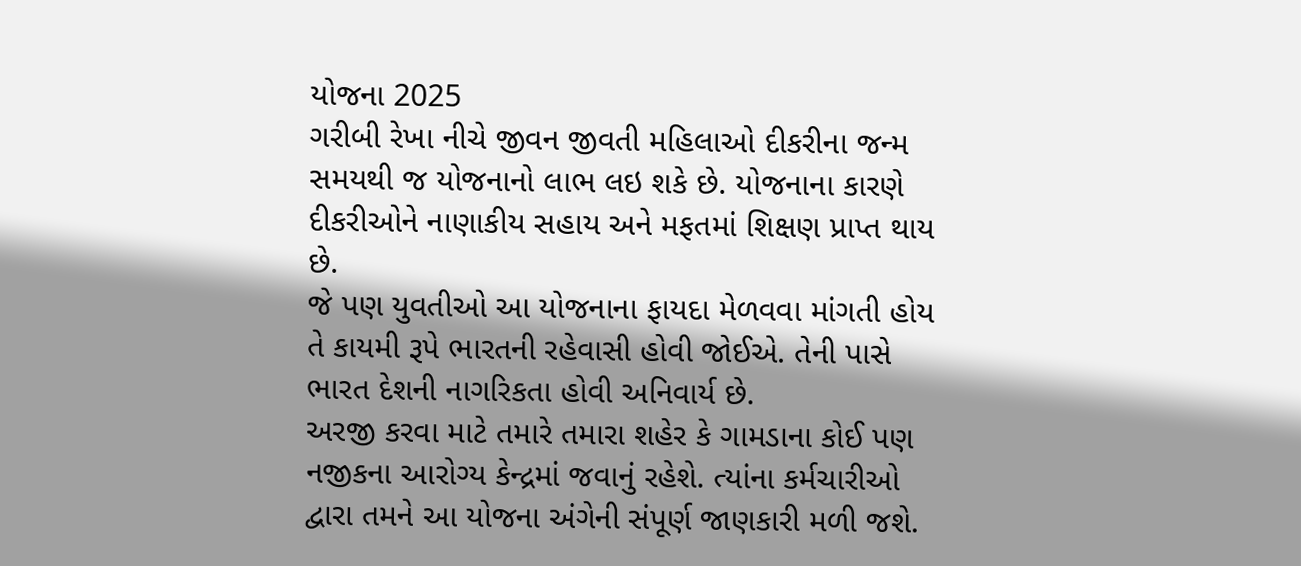યોજના 2025
ગરીબી રેખા નીચે જીવન જીવતી મહિલાઓ દીકરીના જન્મ સમયથી જ યોજનાનો લાભ લઇ શકે છે. યોજનાના કારણે દીકરીઓને નાણાકીય સહાય અને મફતમાં શિક્ષણ પ્રાપ્ત થાય છે.
જે પણ યુવતીઓ આ યોજનાના ફાયદા મેળવવા માંગતી હોય તે કાયમી રૂપે ભારતની રહેવાસી હોવી જોઈએ. તેની પાસે ભારત દેશની નાગરિકતા હોવી અનિવાર્ય છે.
અરજી કરવા માટે તમારે તમારા શહેર કે ગામડાના કોઈ પણ નજીકના આરોગ્ય કેન્દ્રમાં જવાનું રહેશે. ત્યાંના કર્મચારીઓ દ્વારા તમને આ યોજના અંગેની સંપૂર્ણ જાણકારી મળી જશે.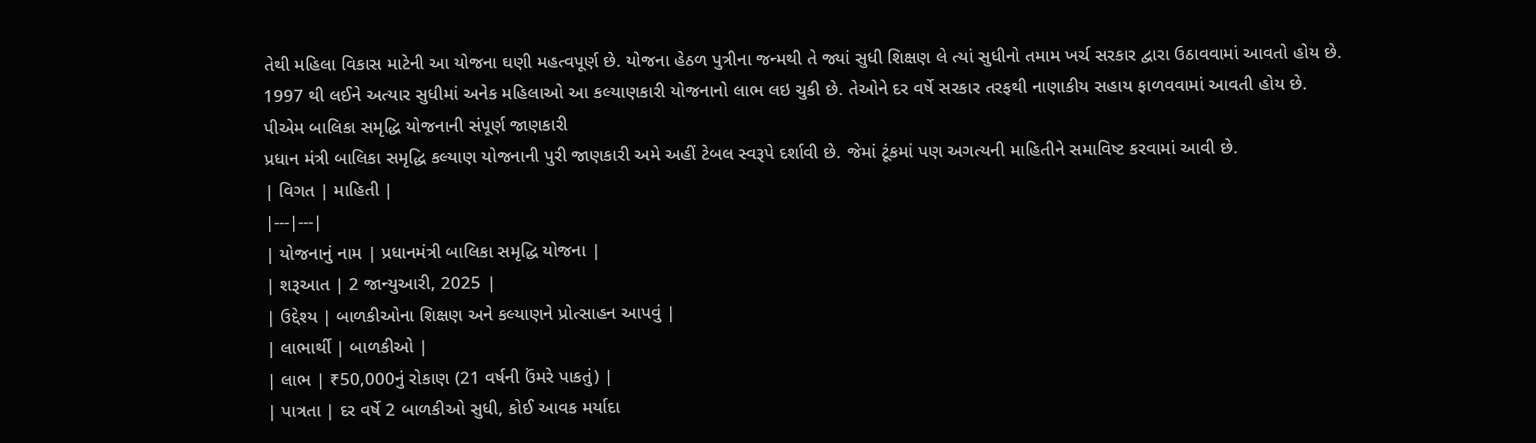તેથી મહિલા વિકાસ માટેની આ યોજના ઘણી મહત્વપૂર્ણ છે. યોજના હેઠળ પુત્રીના જન્મથી તે જ્યાં સુધી શિક્ષણ લે ત્યાં સુધીનો તમામ ખર્ચ સરકાર દ્વારા ઉઠાવવામાં આવતો હોય છે.
1997 થી લઈને અત્યાર સુધીમાં અનેક મહિલાઓ આ કલ્યાણકારી યોજનાનો લાભ લઇ ચુકી છે. તેઓને દર વર્ષે સરકાર તરફથી નાણાકીય સહાય ફાળવવામાં આવતી હોય છે.
પીએમ બાલિકા સમૃદ્ધિ યોજનાની સંપૂર્ણ જાણકારી
પ્રધાન મંત્રી બાલિકા સમૃદ્ધિ કલ્યાણ યોજનાની પુરી જાણકારી અમે અહીં ટેબલ સ્વરૂપે દર્શાવી છે. જેમાં ટૂંકમાં પણ અગત્યની માહિતીને સમાવિષ્ટ કરવામાં આવી છે.
| વિગત | માહિતી |
|---|---|
| યોજનાનું નામ | પ્રધાનમંત્રી બાલિકા સમૃદ્ધિ યોજના |
| શરૂઆત | 2 જાન્યુઆરી, 2025 |
| ઉદ્દેશ્ય | બાળકીઓના શિક્ષણ અને કલ્યાણને પ્રોત્સાહન આપવું |
| લાભાર્થી | બાળકીઓ |
| લાભ | ₹50,000નું રોકાણ (21 વર્ષની ઉંમરે પાકતું) |
| પાત્રતા | દર વર્ષે 2 બાળકીઓ સુધી, કોઈ આવક મર્યાદા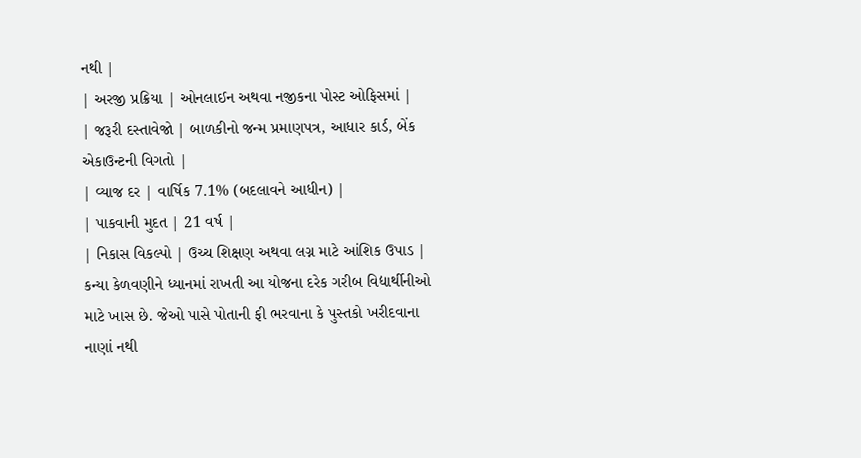નથી |
| અરજી પ્રક્રિયા | ઓનલાઈન અથવા નજીકના પોસ્ટ ઓફિસમાં |
| જરૂરી દસ્તાવેજો | બાળકીનો જન્મ પ્રમાણપત્ર, આધાર કાર્ડ, બેંક એકાઉન્ટની વિગતો |
| વ્યાજ દર | વાર્ષિક 7.1% (બદલાવને આધીન) |
| પાકવાની મુદત | 21 વર્ષ |
| નિકાસ વિકલ્પો | ઉચ્ચ શિક્ષણ અથવા લગ્ન માટે આંશિક ઉપાડ |
કન્યા કેળવણીને ધ્યાનમાં રાખતી આ યોજના દરેક ગરીબ વિદ્યાર્થીનીઓ માટે ખાસ છે. જેઓ પાસે પોતાની ફી ભરવાના કે પુસ્તકો ખરીદવાના નાણાં નથી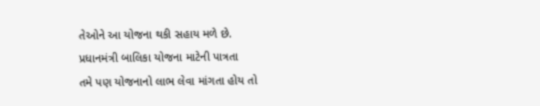તેઓને આ યોજના થકી સહાય મળે છે.
પ્રધાનમંત્રી બાલિકા યોજના માટેની પાત્રતા
તમે પણ યોજનાનો લાભ લેવા માંગતા હોય તો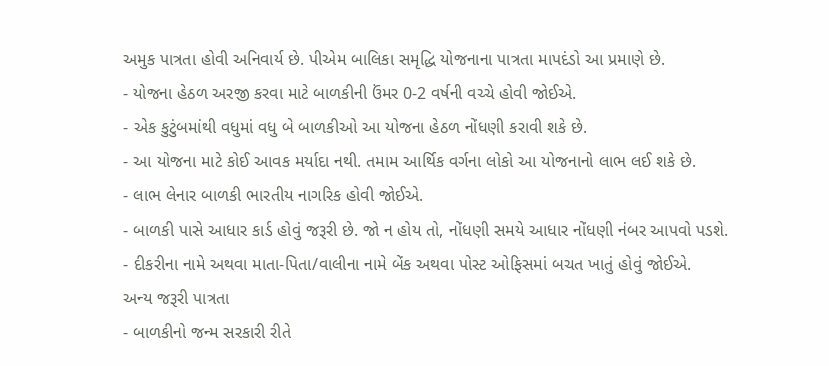અમુક પાત્રતા હોવી અનિવાર્ય છે. પીએમ બાલિકા સમૃદ્ધિ યોજનાના પાત્રતા માપદંડો આ પ્રમાણે છે.
- યોજના હેઠળ અરજી કરવા માટે બાળકીની ઉંમર 0-2 વર્ષની વચ્ચે હોવી જોઈએ.
- એક કુટુંબમાંથી વધુમાં વધુ બે બાળકીઓ આ યોજના હેઠળ નોંધણી કરાવી શકે છે.
- આ યોજના માટે કોઈ આવક મર્યાદા નથી. તમામ આર્થિક વર્ગના લોકો આ યોજનાનો લાભ લઈ શકે છે.
- લાભ લેનાર બાળકી ભારતીય નાગરિક હોવી જોઈએ.
- બાળકી પાસે આધાર કાર્ડ હોવું જરૂરી છે. જો ન હોય તો, નોંધણી સમયે આધાર નોંધણી નંબર આપવો પડશે.
- દીકરીના નામે અથવા માતા-પિતા/વાલીના નામે બેંક અથવા પોસ્ટ ઓફિસમાં બચત ખાતું હોવું જોઈએ.
અન્ય જરૂરી પાત્રતા
- બાળકીનો જન્મ સરકારી રીતે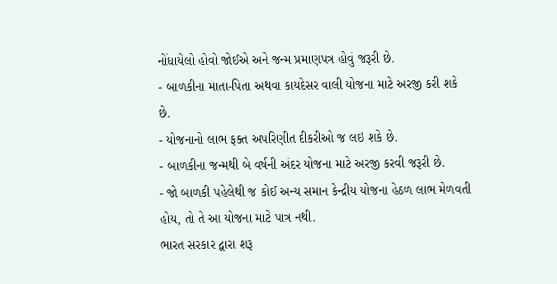નોંધાયેલો હોવો જોઈએ અને જન્મ પ્રમાણપત્ર હોવું જરૂરી છે.
- બાળકીના માતા-પિતા અથવા કાયદેસર વાલી યોજના માટે અરજી કરી શકે છે.
- યોજનાનો લાભ ફક્ત અપરિણીત દીકરીઓ જ લઇ શકે છે.
- બાળકીના જન્મથી બે વર્ષની અંદર યોજના માટે અરજી કરવી જરૂરી છે.
- જો બાળકી પહેલેથી જ કોઈ અન્ય સમાન કેન્દ્રીય યોજના હેઠળ લાભ મેળવતી હોય, તો તે આ યોજના માટે પાત્ર નથી.
ભારત સરકાર દ્વારા શરૂ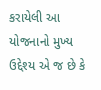કરાયેલી આ યોજનાનો મુખ્ય ઉદ્દેશ્ય એ જ છે કે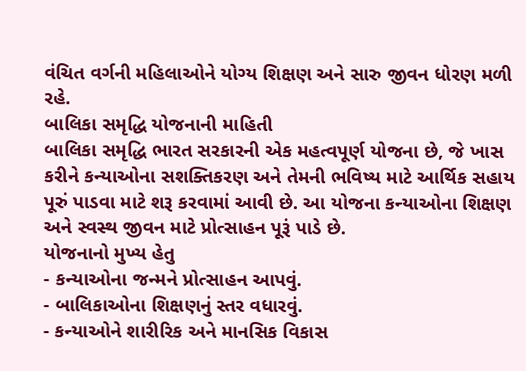વંચિત વર્ગની મહિલાઓને યોગ્ય શિક્ષણ અને સારુ જીવન ધોરણ મળી રહે.
બાલિકા સમૃદ્ધિ યોજનાની માહિતી
બાલિકા સમૃદ્ધિ ભારત સરકારની એક મહત્વપૂર્ણ યોજના છે, જે ખાસ કરીને કન્યાઓના સશક્તિકરણ અને તેમની ભવિષ્ય માટે આર્થિક સહાય પૂરું પાડવા માટે શરૂ કરવામાં આવી છે. આ યોજના કન્યાઓના શિક્ષણ અને સ્વસ્થ જીવન માટે પ્રોત્સાહન પૂરૂં પાડે છે.
યોજનાનો મુખ્ય હેતુ
- કન્યાઓના જન્મને પ્રોત્સાહન આપવું.
- બાલિકાઓના શિક્ષણનું સ્તર વધારવું.
- કન્યાઓને શારીરિક અને માનસિક વિકાસ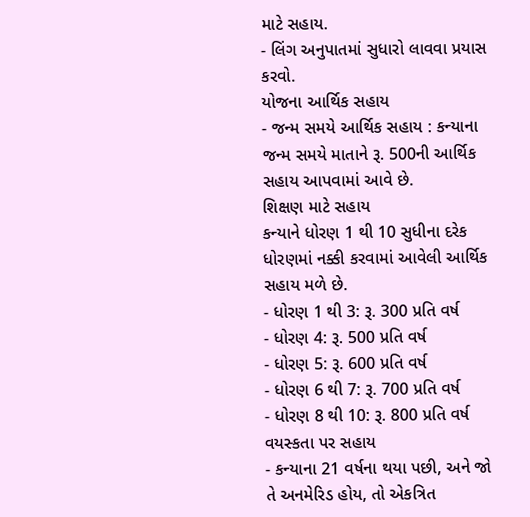માટે સહાય.
- લિંગ અનુપાતમાં સુધારો લાવવા પ્રયાસ કરવો.
યોજના આર્થિક સહાય
- જન્મ સમયે આર્થિક સહાય : કન્યાના જન્મ સમયે માતાને રૂ. 500ની આર્થિક સહાય આપવામાં આવે છે.
શિક્ષણ માટે સહાય
કન્યાને ધોરણ 1 થી 10 સુધીના દરેક ધોરણમાં નક્કી કરવામાં આવેલી આર્થિક સહાય મળે છે.
- ધોરણ 1 થી 3: રૂ. 300 પ્રતિ વર્ષ
- ધોરણ 4: રૂ. 500 પ્રતિ વર્ષ
- ધોરણ 5: રૂ. 600 પ્રતિ વર્ષ
- ધોરણ 6 થી 7: રૂ. 700 પ્રતિ વર્ષ
- ધોરણ 8 થી 10: રૂ. 800 પ્રતિ વર્ષ
વયસ્કતા પર સહાય
- કન્યાના 21 વર્ષના થયા પછી, અને જો તે અનમેરિડ હોય, તો એકત્રિત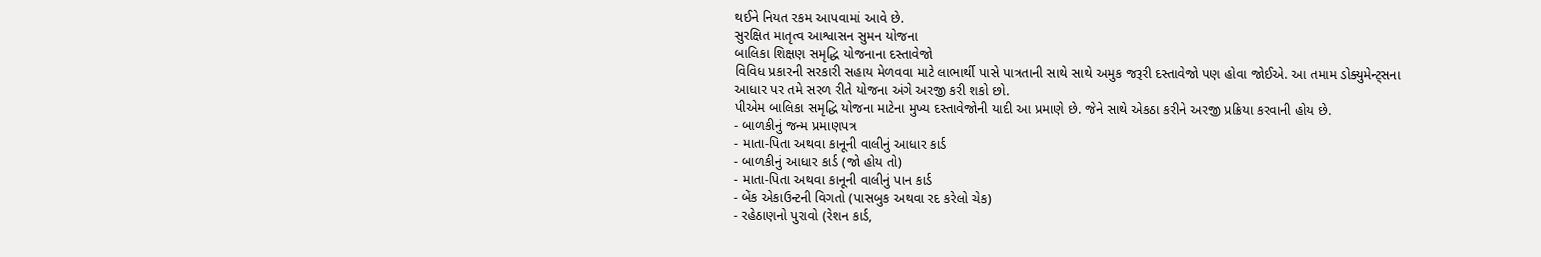થઈને નિયત રકમ આપવામાં આવે છે.
સુરક્ષિત માતૃત્વ આશ્વાસન સુમન યોજના
બાલિકા શિક્ષણ સમૃદ્ધિ યોજનાના દસ્તાવેજો
વિવિધ પ્રકારની સરકારી સહાય મેળવવા માટે લાભાર્થી પાસે પાત્રતાની સાથે સાથે અમુક જરૂરી દસ્તાવેજો પણ હોવા જોઈએ. આ તમામ ડોક્યુમેન્ટ્સના આધાર પર તમે સરળ રીતે યોજના અંગે અરજી કરી શકો છો.
પીએમ બાલિકા સમૃદ્ધિ યોજના માટેના મુખ્ય દસ્તાવેજોની યાદી આ પ્રમાણે છે. જેને સાથે એકઠા કરીને અરજી પ્રક્રિયા કરવાની હોય છે.
- બાળકીનું જન્મ પ્રમાણપત્ર
- માતા-પિતા અથવા કાનૂની વાલીનું આધાર કાર્ડ
- બાળકીનું આધાર કાર્ડ (જો હોય તો)
- માતા-પિતા અથવા કાનૂની વાલીનું પાન કાર્ડ
- બેંક એકાઉન્ટની વિગતો (પાસબુક અથવા રદ કરેલો ચેક)
- રહેઠાણનો પુરાવો (રેશન કાર્ડ,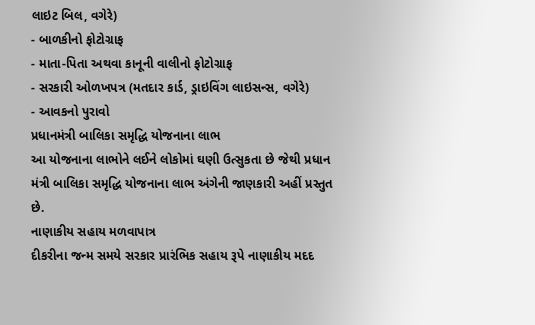લાઇટ બિલ, વગેરે)
- બાળકીનો ફોટોગ્રાફ
- માતા-પિતા અથવા કાનૂની વાલીનો ફોટોગ્રાફ
- સરકારી ઓળખપત્ર (મતદાર કાર્ડ, ડ્રાઇવિંગ લાઇસન્સ, વગેરે)
- આવકનો પુરાવો
પ્રધાનમંત્રી બાલિકા સમૃદ્ધિ યોજનાના લાભ
આ યોજનાના લાભોને લઈને લોકોમાં ઘણી ઉત્સુકતા છે જેથી પ્રધાન મંત્રી બાલિકા સમૃદ્ધિ યોજનાના લાભ અંગેની જાણકારી અહીં પ્રસ્તુત છે.
નાણાકીય સહાય મળવાપાત્ર
દીકરીના જન્મ સમયે સરકાર પ્રારંભિક સહાય રૂપે નાણાકીય મદદ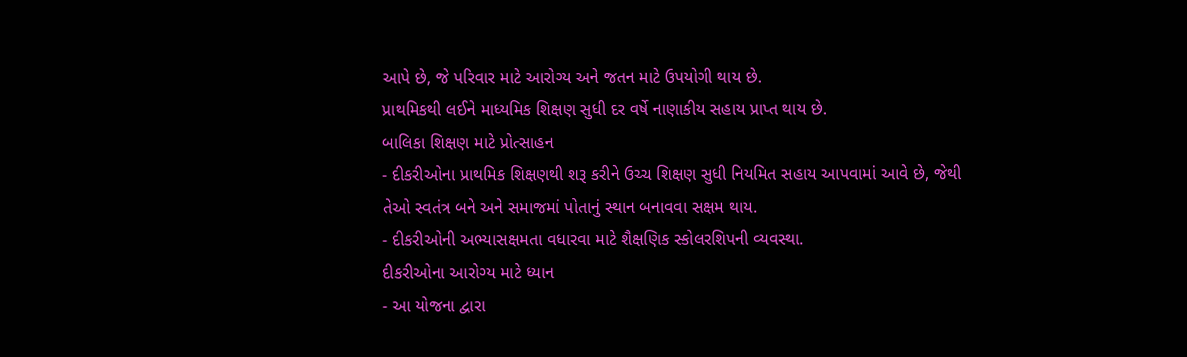આપે છે, જે પરિવાર માટે આરોગ્ય અને જતન માટે ઉપયોગી થાય છે.
પ્રાથમિકથી લઈને માધ્યમિક શિક્ષણ સુધી દર વર્ષે નાણાકીય સહાય પ્રાપ્ત થાય છે.
બાલિકા શિક્ષણ માટે પ્રોત્સાહન
- દીકરીઓના પ્રાથમિક શિક્ષણથી શરૂ કરીને ઉચ્ચ શિક્ષણ સુધી નિયમિત સહાય આપવામાં આવે છે, જેથી તેઓ સ્વતંત્ર બને અને સમાજમાં પોતાનું સ્થાન બનાવવા સક્ષમ થાય.
- દીકરીઓની અભ્યાસક્ષમતા વધારવા માટે શૈક્ષણિક સ્કોલરશિપની વ્યવસ્થા.
દીકરીઓના આરોગ્ય માટે ધ્યાન
- આ યોજના દ્વારા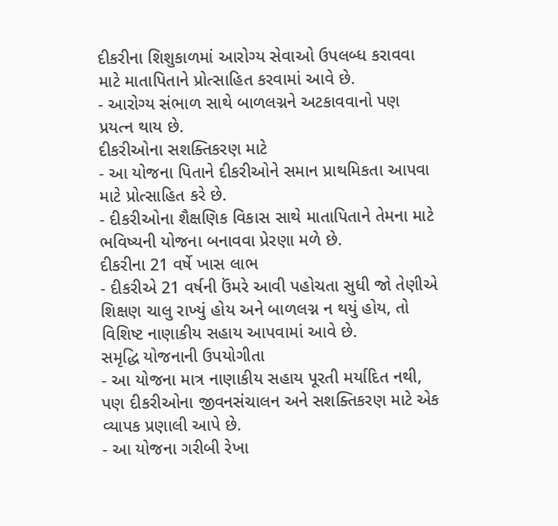દીકરીના શિશુકાળમાં આરોગ્ય સેવાઓ ઉપલબ્ધ કરાવવા માટે માતાપિતાને પ્રોત્સાહિત કરવામાં આવે છે.
- આરોગ્ય સંભાળ સાથે બાળલગ્નને અટકાવવાનો પણ પ્રયત્ન થાય છે.
દીકરીઓના સશક્તિકરણ માટે
- આ યોજના પિતાને દીકરીઓને સમાન પ્રાથમિકતા આપવા માટે પ્રોત્સાહિત કરે છે.
- દીકરીઓના શૈક્ષણિક વિકાસ સાથે માતાપિતાને તેમના માટે ભવિષ્યની યોજના બનાવવા પ્રેરણા મળે છે.
દીકરીના 21 વર્ષે ખાસ લાભ
- દીકરીએ 21 વર્ષની ઉંમરે આવી પહોચતા સુધી જો તેણીએ શિક્ષણ ચાલુ રાખ્યું હોય અને બાળલગ્ન ન થયું હોય, તો વિશિષ્ટ નાણાકીય સહાય આપવામાં આવે છે.
સમૃદ્ધિ યોજનાની ઉપયોગીતા
- આ યોજના માત્ર નાણાકીય સહાય પૂરતી મર્યાદિત નથી, પણ દીકરીઓના જીવનસંચાલન અને સશક્તિકરણ માટે એક વ્યાપક પ્રણાલી આપે છે.
- આ યોજના ગરીબી રેખા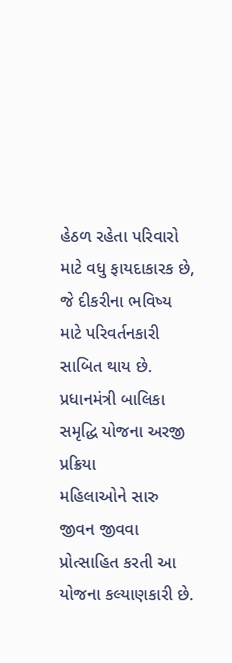હેઠળ રહેતા પરિવારો માટે વધુ ફાયદાકારક છે, જે દીકરીના ભવિષ્ય માટે પરિવર્તનકારી સાબિત થાય છે.
પ્રધાનમંત્રી બાલિકા સમૃદ્ધિ યોજના અરજી પ્રક્રિયા
મહિલાઓને સારુ જીવન જીવવા પ્રોત્સાહિત કરતી આ યોજના કલ્યાણકારી છે.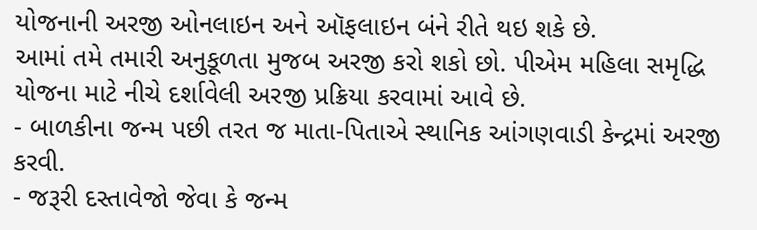યોજનાની અરજી ઓનલાઇન અને ઑફલાઇન બંને રીતે થઇ શકે છે.
આમાં તમે તમારી અનુકૂળતા મુજબ અરજી કરો શકો છો. પીએમ મહિલા સમૃદ્ધિ યોજના માટે નીચે દર્શાવેલી અરજી પ્રક્રિયા કરવામાં આવે છે.
- બાળકીના જન્મ પછી તરત જ માતા-પિતાએ સ્થાનિક આંગણવાડી કેન્દ્રમાં અરજી કરવી.
- જરૂરી દસ્તાવેજો જેવા કે જન્મ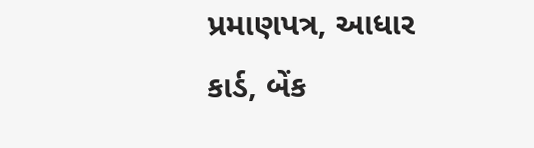પ્રમાણપત્ર, આધાર કાર્ડ, બેંક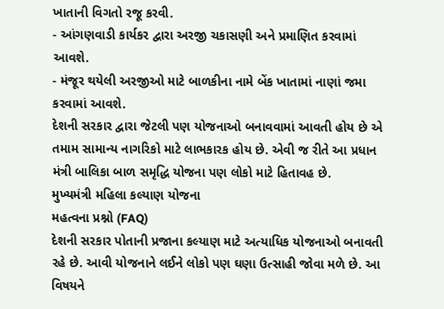ખાતાની વિગતો રજૂ કરવી.
- આંગણવાડી કાર્યકર દ્વારા અરજી ચકાસણી અને પ્રમાણિત કરવામાં આવશે.
- મંજૂર થયેલી અરજીઓ માટે બાળકીના નામે બેંક ખાતામાં નાણાં જમા કરવામાં આવશે.
દેશની સરકાર દ્વારા જેટલી પણ યોજનાઓ બનાવવામાં આવતી હોય છે એ તમામ સામાન્ય નાગરિકો માટે લાભકારક હોય છે. એવી જ રીતે આ પ્રધાન મંત્રી બાલિકા બાળ સમૃદ્ધિ યોજના પણ લોકો માટે હિતાવહ છે.
મુખ્યમંત્રી મહિલા કલ્યાણ યોજના
મહત્વના પ્રશ્નો (FAQ)
દેશની સરકાર પોતાની પ્રજાના કલ્યાણ માટે અત્યાધિક યોજનાઓ બનાવતી રહે છે. આવી યોજનાને લઈને લોકો પણ ઘણા ઉત્સાહી જોવા મળે છે. આ વિષયને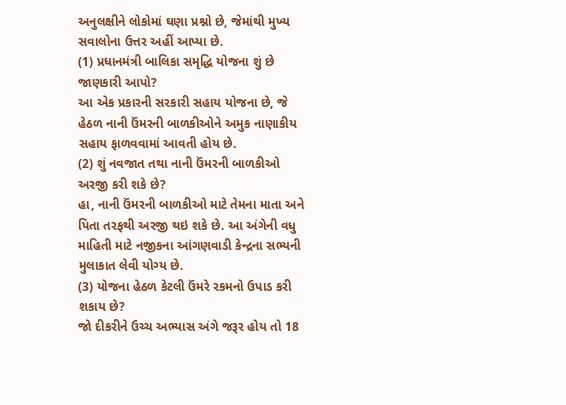અનુલક્ષીને લોકોમાં ઘણા પ્રશ્નો છે, જેમાંથી મુખ્ય સવાલોના ઉત્તર અહીં આપ્યા છે.
(1) પ્રધાનમંત્રી બાલિકા સમૃદ્ધિ યોજના શું છે જાણકારી આપો?
આ એક પ્રકારની સરકારી સહાય યોજના છે, જે હેઠળ નાની ઉંમરની બાળકીઓને અમુક નાણાકીય સહાય ફાળવવામાં આવતી હોય છે.
(2) શું નવજાત તથા નાની ઉંમરની બાળકીઓ અરજી કરી શકે છે?
હા, નાની ઉંમરની બાળકીઓ માટે તેમના માતા અને પિતા તરફથી અરજી થઇ શકે છે. આ અંગેની વધુ માહિતી માટે નજીકના આંગણવાડી કેન્દ્રના સભ્યની મુલાકાત લેવી યોગ્ય છે.
(3) યોજના હેઠળ કેટલી ઉંમરે રકમનો ઉપાડ કરી શકાય છે?
જો દીકરીને ઉચ્ચ અભ્યાસ અંગે જરૂર હોય તો 18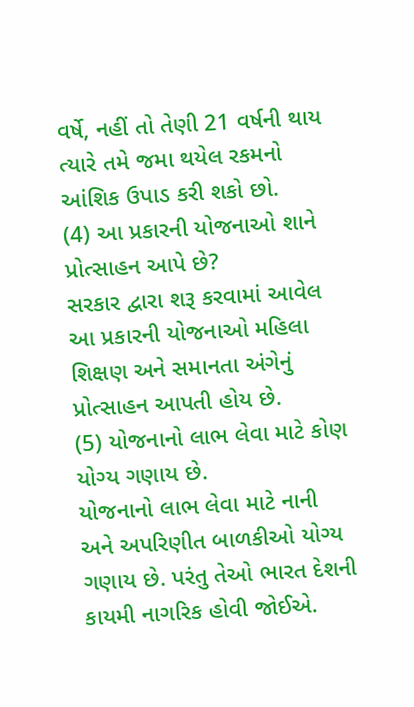વર્ષે, નહીં તો તેણી 21 વર્ષની થાય ત્યારે તમે જમા થયેલ રકમનો આંશિક ઉપાડ કરી શકો છો.
(4) આ પ્રકારની યોજનાઓ શાને પ્રોત્સાહન આપે છે?
સરકાર દ્વારા શરૂ કરવામાં આવેલ આ પ્રકારની યોજનાઓ મહિલા શિક્ષણ અને સમાનતા અંગેનું પ્રોત્સાહન આપતી હોય છે.
(5) યોજનાનો લાભ લેવા માટે કોણ યોગ્ય ગણાય છે.
યોજનાનો લાભ લેવા માટે નાની અને અપરિણીત બાળકીઓ યોગ્ય ગણાય છે. પરંતુ તેઓ ભારત દેશની કાયમી નાગરિક હોવી જોઈએ.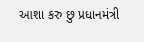આશા કરુ છુ પ્રધાનમંત્રી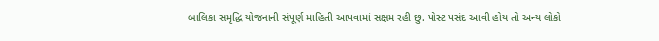બાલિકા સમૃદ્ધિ યોજનાની સંપૂર્ણ માહિતી આપવામાં સક્ષમ રહી છુ. પોસ્ટ પસંદ આવી હોય તો અન્ય લોકો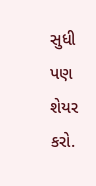સુધી પણ શેયર કરો.